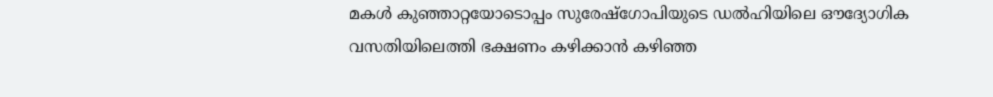മകൾ കുഞ്ഞാറ്റയോടൊപ്പം സുരേഷ്ഗോപിയുടെ ഡൽഹിയിലെ ഔദ്യോഗിക വസതിയിലെത്തി ഭക്ഷണം കഴിക്കാൻ കഴിഞ്ഞ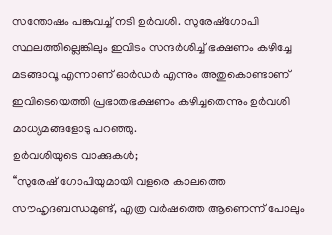സന്തോഷം പങ്കുവച്ച് നടി ഉർവശി. സുരേഷ്ഗോപി സ്ഥലത്തില്ലെങ്കിലും ഇവിടം സന്ദർശിച്ച് ഭക്ഷണം കഴിച്ചേ മടങ്ങാവൂ എന്നാണ് ഓർഡർ എന്നും അതുകൊണ്ടാണ് ഇവിടെയെത്തി പ്രഭാതഭക്ഷണം കഴിച്ചതെന്നും ഉർവശി മാധ്യമങ്ങളോടു പറഞ്ഞു.
ഉർവശിയുടെ വാക്കുകൾ;
‘‘സുരേഷ് ഗോപിയുമായി വളരെ കാലത്തെ സൗഹൃദബന്ധമുണ്ട്, എത്ര വർഷത്തെ ആണെന്ന് പോലും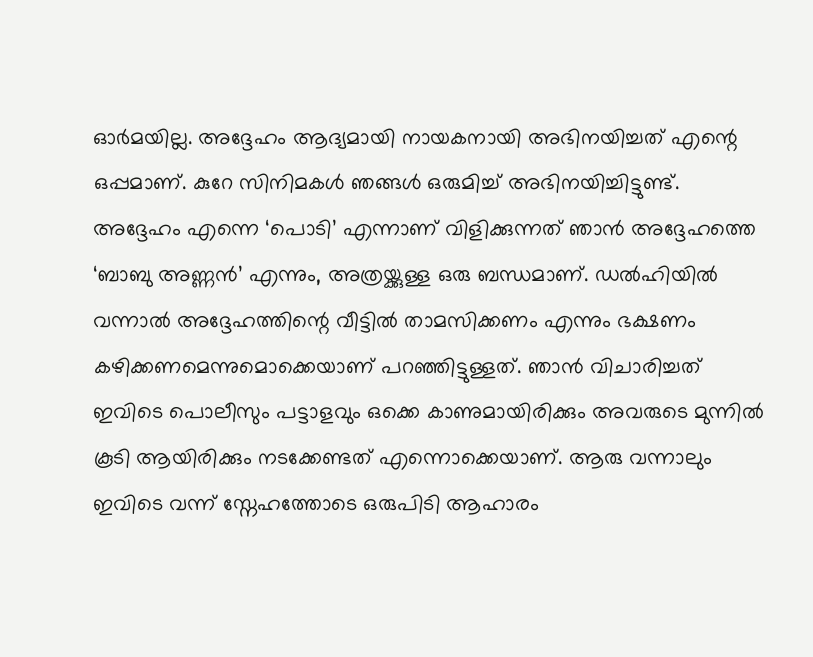ഓർമയില്ല. അദ്ദേഹം ആദ്യമായി നായകനായി അഭിനയിച്ചത് എന്റെ ഒപ്പമാണ്. കുറേ സിനിമകൾ ഞങ്ങൾ ഒരുമിച്ച് അഭിനയിച്ചിട്ടുണ്ട്. അദ്ദേഹം എന്നെ ‘പൊടി’ എന്നാണ് വിളിക്കുന്നത് ഞാൻ അദ്ദേഹത്തെ ‘ബാബു അണ്ണൻ’ എന്നും, അത്രയ്ക്കുള്ള ഒരു ബന്ധമാണ്. ഡൽഹിയിൽ വന്നാൽ അദ്ദേഹത്തിന്റെ വീട്ടിൽ താമസിക്കണം എന്നും ഭക്ഷണം കഴിക്കണമെന്നുമൊക്കെയാണ് പറഞ്ഞിട്ടുള്ളത്. ഞാൻ വിചാരിച്ചത് ഇവിടെ പൊലീസും പട്ടാളവും ഒക്കെ കാണുമായിരിക്കും അവരുടെ മുന്നിൽ കൂടി ആയിരിക്കും നടക്കേണ്ടത് എന്നൊക്കെയാണ്. ആരു വന്നാലും ഇവിടെ വന്ന് സ്നേഹത്തോടെ ഒരുപിടി ആഹാരം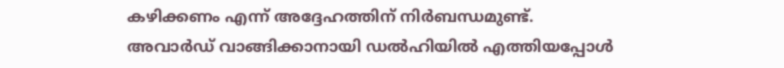കഴിക്കണം എന്ന് അദ്ദേഹത്തിന് നിർബന്ധമുണ്ട്.
അവാർഡ് വാങ്ങിക്കാനായി ഡൽഹിയിൽ എത്തിയപ്പോൾ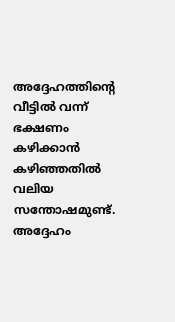അദ്ദേഹത്തിന്റെ വീട്ടിൽ വന്ന് ഭക്ഷണം കഴിക്കാൻ കഴിഞ്ഞതിൽ വലിയ സന്തോഷമുണ്ട്. അദ്ദേഹം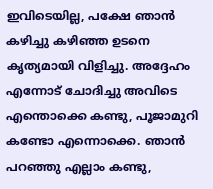ഇവിടെയില്ല, പക്ഷേ ഞാൻ കഴിച്ചു കഴിഞ്ഞ ഉടനെ കൃത്യമായി വിളിച്ചു. അദ്ദേഹം എന്നോട് ചോദിച്ചു അവിടെ എന്തൊക്കെ കണ്ടു, പൂജാമുറി കണ്ടോ എന്നൊക്കെ. ഞാൻ പറഞ്ഞു എല്ലാം കണ്ടു,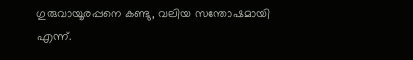ഗുരുവായൂരപ്പനെ കണ്ടു, വലിയ സന്തോഷമായി എന്ന്.